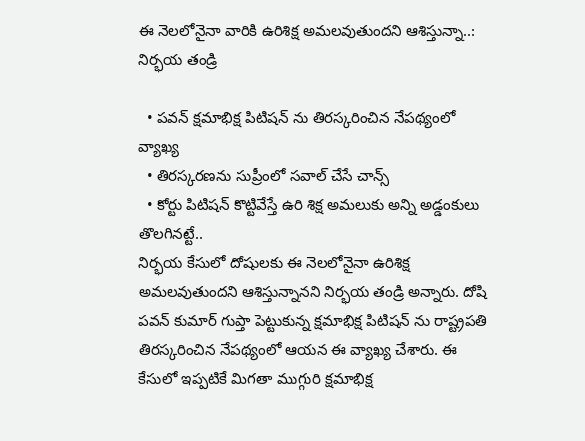ఈ నెలలోనైనా వారికి ఉరిశిక్ష అమలవుతుందని ఆశిస్తున్నా..: నిర్భయ తండ్రి

  • పవన్ క్షమాభిక్ష పిటిషన్ ను తిరస్కరించిన నేపథ్యంలో వ్యాఖ్య
  • తిరస్కరణను సుప్రీంలో సవాల్ చేసే చాన్స్
  • కోర్టు పిటిషన్ కొట్టివేస్తే ఉరి శిక్ష అమలుకు అన్ని అడ్డంకులు తొలగినట్టే..
నిర్భయ కేసులో దోషులకు ఈ నెలలోనైనా ఉరిశిక్ష అమలవుతుందని ఆశిస్తున్నానని నిర్భయ తండ్రి అన్నారు. దోషి పవన్ కుమార్ గుప్తా పెట్టుకున్న క్షమాభిక్ష పిటిషన్ ను రాష్ట్రపతి తిరస్కరించిన నేపథ్యంలో ఆయన ఈ వ్యాఖ్య చేశారు. ఈ కేసులో ఇప్పటికే మిగతా ముగ్గురి క్షమాభిక్ష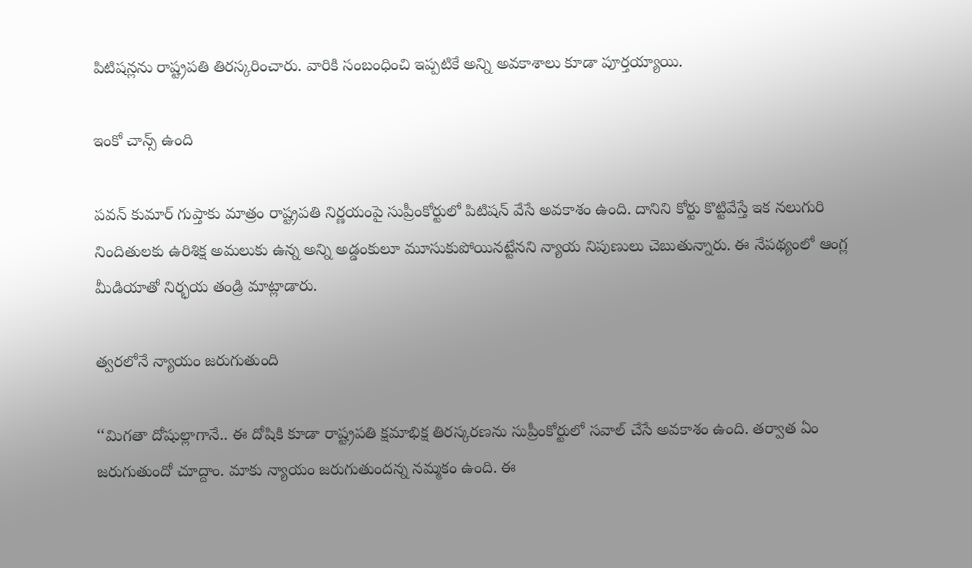పిటిషన్లను రాష్ట్రపతి తిరస్కరించారు. వారికి సంబంధించి ఇప్పటికే అన్ని అవకాశాలు కూడా పూర్తయ్యాయి.

ఇంకో చాన్స్ ఉంది

పవన్ కుమార్ గుప్తాకు మాత్రం రాష్ట్రపతి నిర్ణయంపై సుప్రీంకోర్టులో పిటిషన్ వేసే అవకాశం ఉంది. దానిని కోర్టు కొట్టివేస్తే ఇక నలుగురి నిందితులకు ఉరిశిక్ష అమలుకు ఉన్న అన్ని అడ్డంకులూ మూసుకుపోయినట్టేనని న్యాయ నిపుణులు చెబుతున్నారు. ఈ నేపథ్యంలో ఆంగ్ల మీడియాతో నిర్భయ తండ్రి మాట్లాడారు.

త్వరలోనే న్యాయం జరుగుతుంది

‘‘మిగతా దోషుల్లాగానే.. ఈ దోషికి కూడా రాష్ట్రపతి క్షమాభిక్ష తిరస్కరణను సుప్రీంకోర్టులో సవాల్ చేసే అవకాశం ఉంది. తర్వాత ఏం జరుగుతుందో చూద్దాం. మాకు న్యాయం జరుగుతుందన్న నమ్మకం ఉంది. ఈ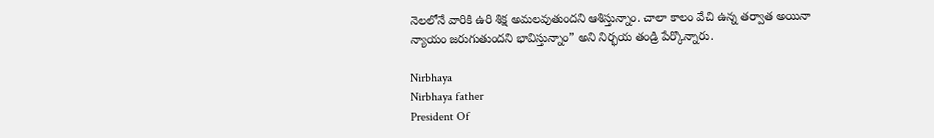నెలలోనే వారికి ఉరి శిక్ష అమలవుతుందని ఆశిస్తున్నాం. చాలా కాలం వేచి ఉన్న తర్వాత అయినా న్యాయం జరుగుతుందని భావిస్తున్నాం” అని నిర్భయ తండ్రి పేర్కొన్నారు.

Nirbhaya
Nirbhaya father
President Of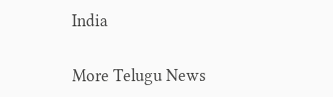India

More Telugu News